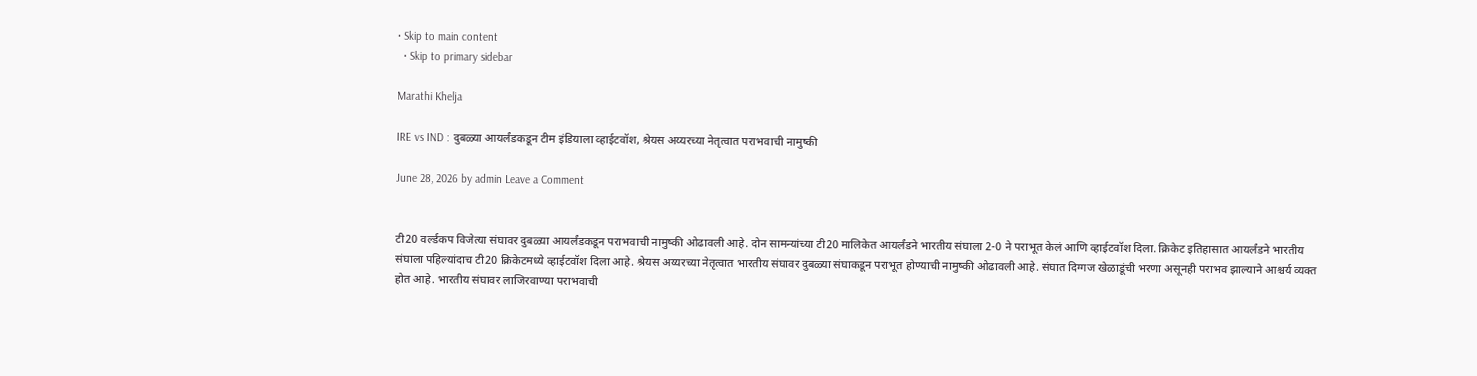• Skip to main content
  • Skip to primary sidebar

Marathi Khelja

IRE vs IND : दुबळ्या आयर्लंडकडून टीम इंडियाला व्हाईटवॉश, श्रेयस अय्यरच्या नेतृत्वात पराभवाची नामुष्की

June 28, 2026 by admin Leave a Comment


टी20 वर्ल्डकप विजेत्या संघावर दुबळ्या आयर्लंडकडून पराभवाची नामुष्की ओढावली आहे. दोन सामन्यांच्या टी20 मालिकेत आयर्लंडने भारतीय संघाला 2-0 ने पराभूत केलं आणि व्हाईटवॉश दिला. क्रिकेट इतिहासात आयर्लंडने भारतीय संघाला पहिल्यांदाच टी20 क्रिकेटमध्ये व्हाईटवॉश दिला आहे. श्रेयस अय्यरच्या नेतृत्वात भारतीय संघावर दुबळ्या संघाकडून पराभूत होण्याची नामुष्की ओढावली आहे. संघात दिग्गज खेळाडूंची भरणा असूनही पराभव झाल्याने आश्चर्य व्यक्त होत आहे. भारतीय संघावर लाजिरवाण्या पराभवाची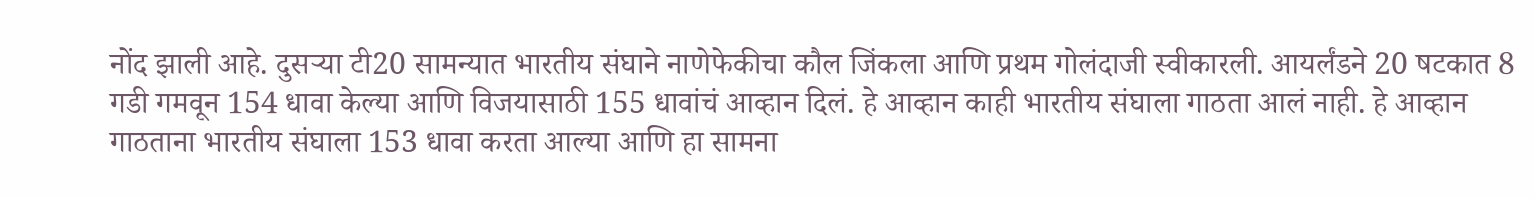नोंद झाली आहे. दुसऱ्या टी20 सामन्यात भारतीय संघाने नाणेफेकीचा कौल जिंकला आणि प्रथम गोलंदाजी स्वीकारली. आयर्लंडने 20 षटकात 8 गडी गमवून 154 धावा केल्या आणि विजयासाठी 155 धावांचं आव्हान दिलं. हे आव्हान काही भारतीय संघाला गाठता आलं नाही. हे आव्हान गाठताना भारतीय संघाला 153 धावा करता आल्या आणि हा सामना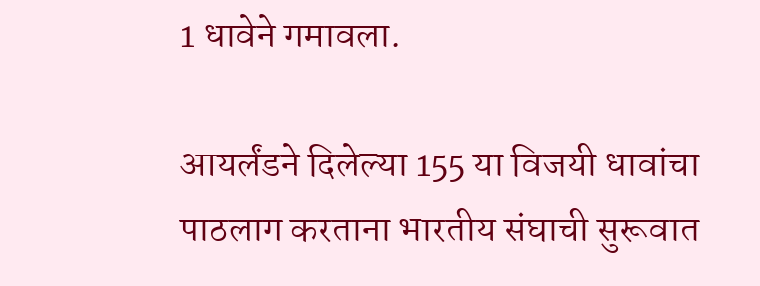1 धावेने गमावला.

आयर्लंडने दिलेल्या 155 या विजयी धावांचा पाठलाग करताना भारतीय संघाची सुरूवात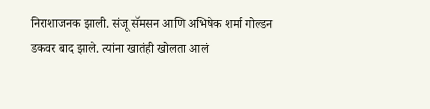निराशाजनक झाली. संजू सॅमसन आणि अभिषेक शर्मा गोल्डन डकवर बाद झाले. त्यांना खातंही खोलता आलं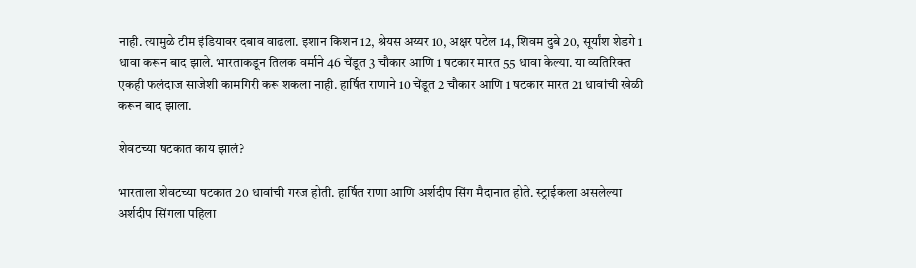नाही. त्यामुळे टीम इंडियावर दबाव वाढला. इशान किशन 12, श्रेयस अय्यर 10, अक्षर पटेल 14, शिवम दुबे 20, सूर्यांश शेडगे 1 धावा करून बाद झाले. भारताकडून तिलक वर्माने 46 चेंडूत 3 चौकार आणि 1 षटकार मारत 55 धावा केल्या. या व्यतिरिक्त एकही फलंदाज साजेशी कामगिरी करू शकला नाही. हार्षित राणाने 10 चेंडूत 2 चौकार आणि 1 षटकार मारत 21 धावांची खेळी करून बाद झाला.

शेवटच्या षटकात काय झालं?

भारताला शेवटच्या षटकात 20 धावांची गरज होती. हार्षित राणा आणि अर्शदीप सिंग मैदानात होते. स्ट्राईकला असलेल्या अर्शदीप सिंगला पहिला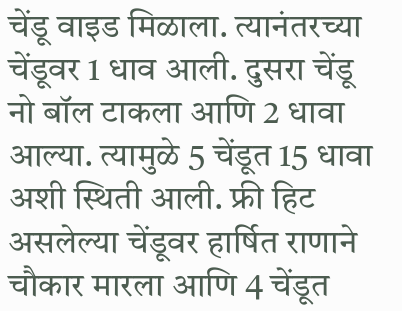चेंडू वाइड मिळाला. त्यानंतरच्या चेंडूवर 1 धाव आली. दुसरा चेंडू नो बॉल टाकला आणि 2 धावा आल्या. त्यामुळे 5 चेंडूत 15 धावा अशी स्थिती आली. फ्री हिट असलेल्या चेंडूवर हार्षित राणाने चौकार मारला आणि 4 चेंडूत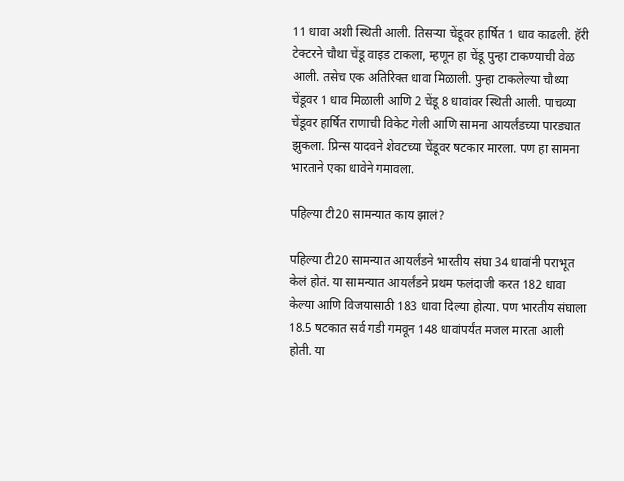11 धावा अशी स्थिती आली. तिसऱ्या चेंडूवर हार्षित 1 धाव काढली. हॅरी टेक्टरने चौथा चेंडू वाइड टाकला, म्हणून हा चेंडू पुन्हा टाकण्याची वेळ आली. तसेच एक अतिरिक्त धावा मिळाली. पुन्हा टाकलेल्या चौथ्या चेंडूवर 1 धाव मिळाली आणि 2 चेंडू 8 धावांवर स्थिती आली. पाचव्या चेंडूवर हार्षित राणाची विकेट गेली आणि सामना आयर्लंडच्या पारड्यात झुकला. प्रिन्स यादवने शेवटच्या चेंडूवर षटकार मारला. पण हा सामना भारताने एका धावेने गमावला.

पहिल्या टी20 सामन्यात काय झालं?

पहिल्या टी20 सामन्यात आयर्लंडने भारतीय संघा 34 धावांनी पराभूत केलं होतं. या सामन्यात आयर्लंडने प्रथम फलंदाजी करत 182 धावा केल्या आणि विजयासाठी 183 धावा दिल्या होत्या. पण भारतीय संघाला 18.5 षटकात सर्व गडी गमवून 148 धावांपर्यंत मजल मारता आली होती. या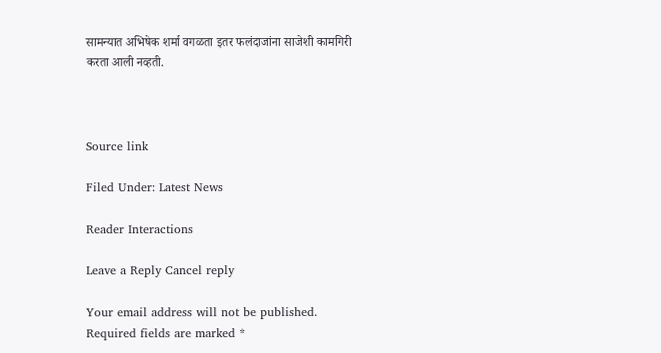सामन्यात अभिषेक शर्मा वगळता इतर फलंदाजांना साजेशी कामगिरी करता आली नव्हती.



Source link

Filed Under: Latest News

Reader Interactions

Leave a Reply Cancel reply

Your email address will not be published. Required fields are marked *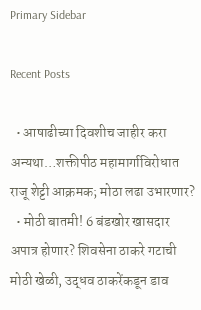Primary Sidebar

Recent Posts

  • आषाढीच्या दिवशीच जाहीर करा अन्यथा…शक्तीपीठ महामार्गाविरोधात राजू शेट्टी आक्रमक; मोठा लढा उभारणार?
  • मोठी बातमी! 6 बंडखोर खासदार अपात्र होणार? शिवसेना ठाकरे गटाची मोठी खेळी, उद्धव ठाकरेंकडून डाव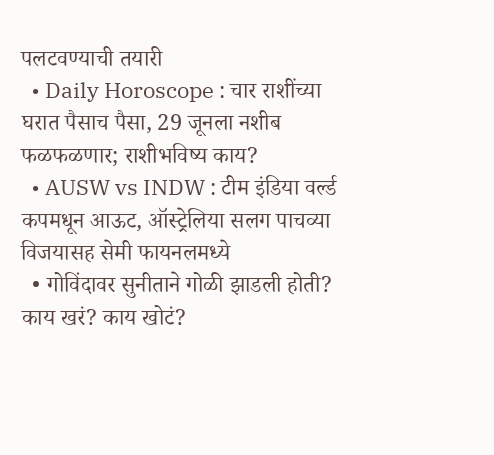पलटवण्याची तयारी
  • Daily Horoscope : चार राशींच्या घरात पैसाच पैसा, 29 जूनला नशीब फळफळणार; राशीभविष्य काय?
  • AUSW vs INDW : टीम इंडिया वर्ल्ड कपमधून आऊट, ऑस्ट्रेलिया सलग पाचव्या विजयासह सेमी फायनलमध्ये
  • गोविंदावर सुनीताने गोळी झाडली होती? काय खरं? काय खोटं?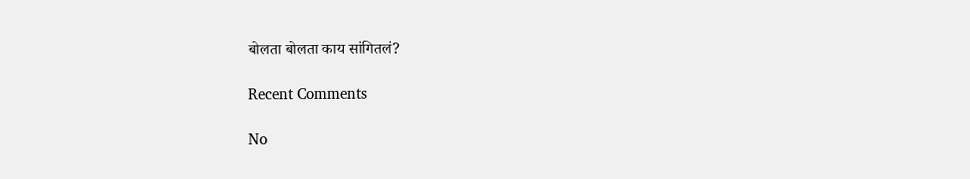बोलता बोलता काय सांगितलं?

Recent Comments

No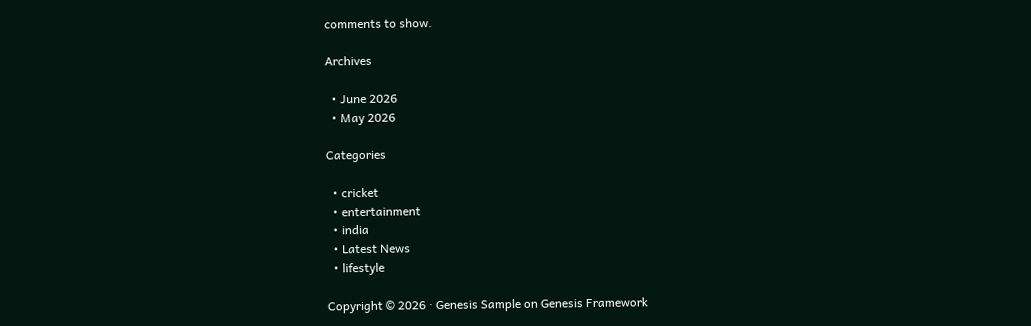comments to show.

Archives

  • June 2026
  • May 2026

Categories

  • cricket
  • entertainment
  • india
  • Latest News
  • lifestyle

Copyright © 2026 · Genesis Sample on Genesis Framework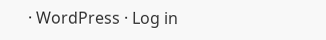· WordPress · Log in